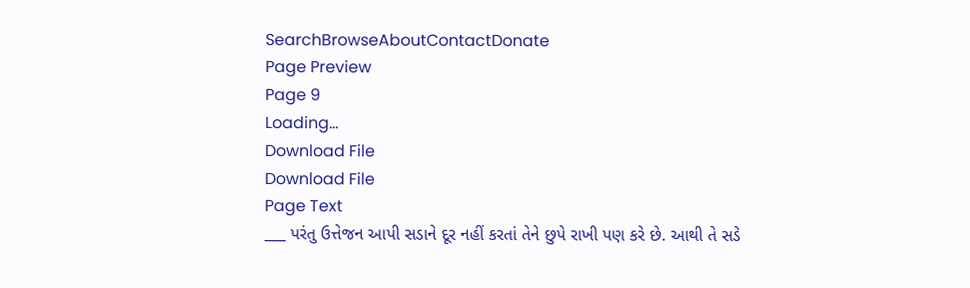SearchBrowseAboutContactDonate
Page Preview
Page 9
Loading...
Download File
Download File
Page Text
___ પરંતુ ઉત્તેજન આપી સડાને દૂર નહીં કરતાં તેને છુપે રાખી પણ કરે છે. આથી તે સડે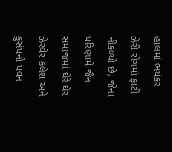હાલમાં ભયંકર ઝેરી રોગમાં ફાટી નીકળ્યો છે, જેના પરિણામે જૈન સમાજમાં ઘેરે ઘેર ઝેરવેર કલેશ અને કુસંપનો પવન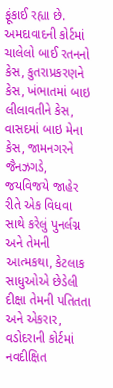ફૂંકાઈ રહ્યા છે. અમદાવાદની કોર્ટમાં ચાલેલો બાઈ રતનનો કેસ, કુતરાપ્રકરણને કેસ, ખંભાતમાં બાઇ લીલાવતીને કેસ, વાસદમાં બાઇ મેના કેસ, જામનગરને જૈનઝગડે, જયવિજયે જાહેર રીતે એક વિધવા સાથે કરેલું પુનર્લગ્ન અને તેમની આત્મકથા, કેટલાક સાધુઓએ છેડેલી દીક્ષા તેમની પતિતતા અને એકરાર, વડોદરાની કોર્ટમાં નવદીક્ષિત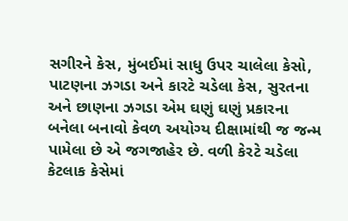સગીરને કેસ, મુંબઈમાં સાધુ ઉપર ચાલેલા કેસો, પાટણના ઝગડા અને કારટે ચડેલા કેસ, સુરતના અને છાણના ઝગડા એમ ઘણું ઘણું પ્રકારના બનેલા બનાવો કેવળ અયોગ્ય દીક્ષામાંથી જ જન્મ પામેલા છે એ જગજાહેર છે. વળી કેરટે ચડેલા કેટલાક કેસેમાં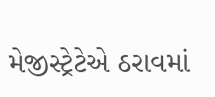મેજીસ્ટ્રેટેએ ઠરાવમાં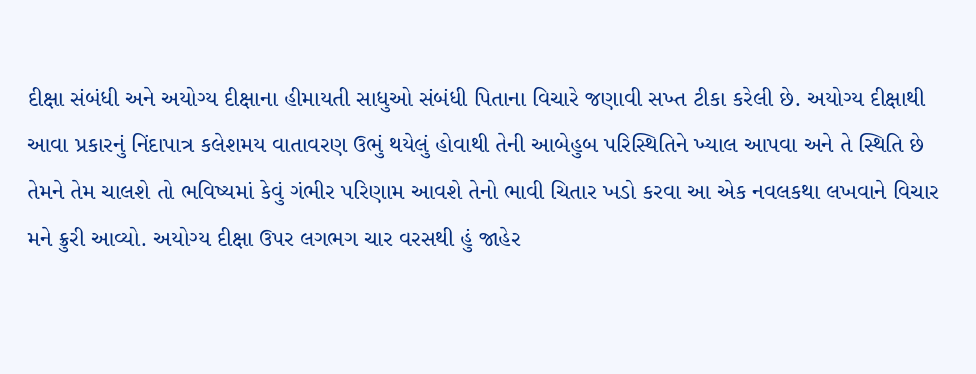દીક્ષા સંબંધી અને અયોગ્ય દીક્ષાના હીમાયતી સાધુઓ સંબંધી પિતાના વિચારે જણાવી સખ્ત ટીકા કરેલી છે. અયોગ્ય દીક્ષાથી આવા પ્રકારનું નિંદાપાત્ર કલેશમય વાતાવરણ ઉભું થયેલું હોવાથી તેની આબેહુબ પરિસ્થિતિને ખ્યાલ આપવા અને તે સ્થિતિ છે તેમને તેમ ચાલશે તો ભવિષ્યમાં કેવું ગંભીર પરિણામ આવશે તેનો ભાવી ચિતાર ખડો કરવા આ એક નવલકથા લખવાને વિચાર મને ક્રુરી આવ્યો. અયોગ્ય દીક્ષા ઉપર લગભગ ચાર વરસથી હું જાહેર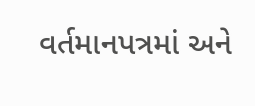વર્તમાનપત્રમાં અને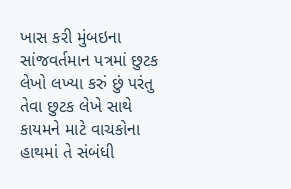ખાસ કરી મુંબઇના સાંજવર્તમાન પત્રમાં છુટક લેખો લખ્યા કરું છું પરંતુ તેવા છુટક લેખે સાથે કાયમને માટે વાચકોના હાથમાં તે સંબંધી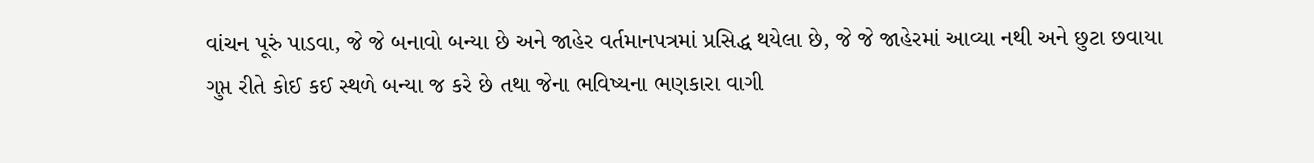વાંચન પૂરું પાડવા, જે જે બનાવો બન્યા છે અને જાહેર વર્તમાનપત્રમાં પ્રસિદ્ધ થયેલા છે, જે જે જાહેરમાં આવ્યા નથી અને છુટા છવાયા ગુપ્ત રીતે કોઈ કઈ સ્થળે બન્યા જ કરે છે તથા જેના ભવિષ્યના ભણકારા વાગી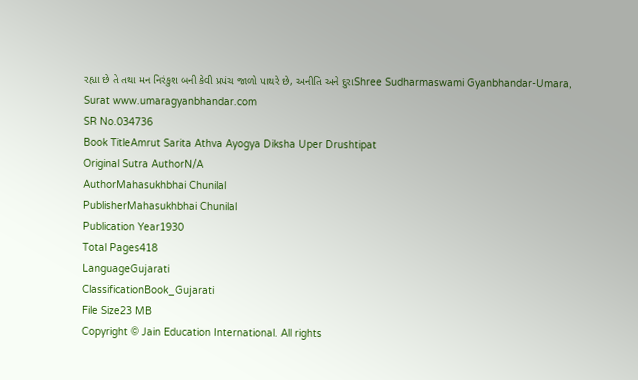રહ્યા છે તે તથા મન નિરંકુશ બની કેવી પ્રપંચ જાળો પાથરે છે, અનીતિ અને દુરાShree Sudharmaswami Gyanbhandar-Umara, Surat www.umaragyanbhandar.com
SR No.034736
Book TitleAmrut Sarita Athva Ayogya Diksha Uper Drushtipat
Original Sutra AuthorN/A
AuthorMahasukhbhai Chunilal
PublisherMahasukhbhai Chunilal
Publication Year1930
Total Pages418
LanguageGujarati
ClassificationBook_Gujarati
File Size23 MB
Copyright © Jain Education International. All rights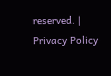reserved. | Privacy Policy